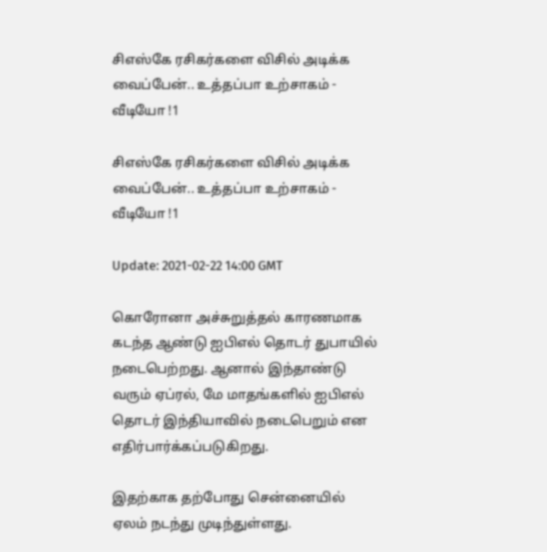சிஎஸ்கே ரசிகர்களை விசில் அடிக்க வைப்பேன்.. உத்தப்பா உற்சாகம் - வீடியோ !1

சிஎஸ்கே ரசிகர்களை விசில் அடிக்க வைப்பேன்.. உத்தப்பா உற்சாகம் - வீடியோ !1

Update: 2021-02-22 14:00 GMT

கொரோனா அச்சுறுத்தல் காரணமாக கடந்த ஆண்டு ஐபிஎல் தொடர் துபாயில் நடைபெற்றது. ஆனால் இந்தாண்டு வரும் ஏப்ரல், மே மாதங்களில் ஐபிஎல் தொடர் இந்தியாவில் நடைபெறும் என எதிர்பார்க்கப்படுகிறது.

இதற்காக தற்போது சென்னையில் ஏலம் நடந்து முடிந்துள்ளது.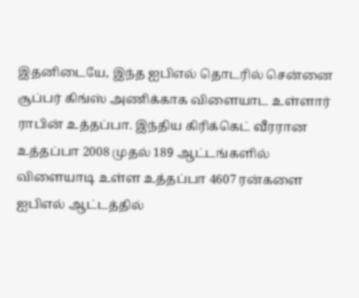இதனிடையே, இந்த ஐபிஎல் தொடரில் சென்னை சூப்பர் கிங்ஸ் அணிக்காக விளையாட உள்ளார் ராபின் உத்தப்பா. இந்திய கிரிக்கெட் வீரரான உத்தப்பா 2008 முதல் 189 ஆட்டங்களில் விளையாடி உள்ள உத்தப்பா 4607 ரன்களை ஐபிஎல் ஆட்டத்தில்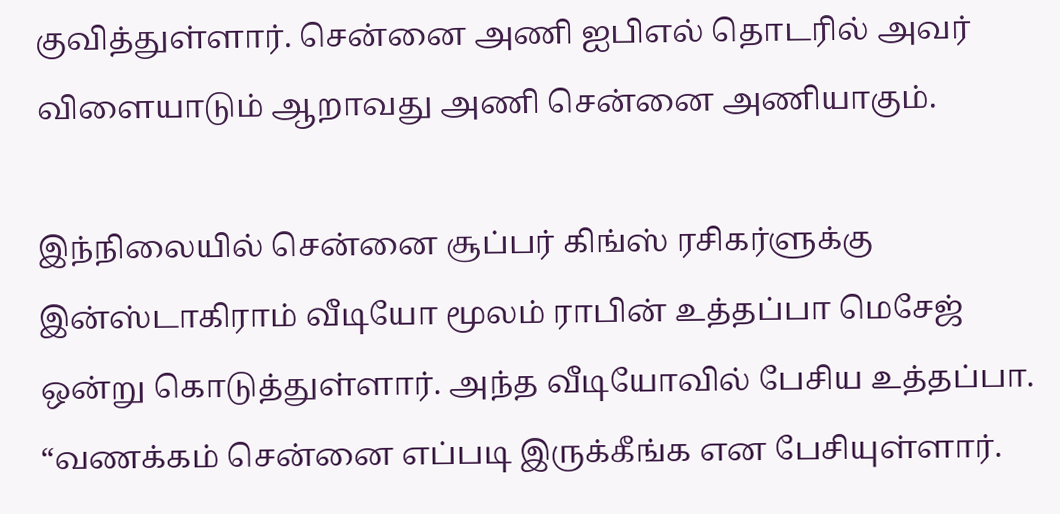குவித்துள்ளார். சென்னை அணி ஐபிஎல் தொடரில் அவர் விளையாடும் ஆறாவது அணி சென்னை அணியாகும்.

இந்நிலையில் சென்னை சூப்பர் கிங்ஸ் ரசிகர்ளுக்கு இன்ஸ்டாகிராம் வீடியோ மூலம் ராபின் உத்தப்பா மெசேஜ் ஒன்று கொடுத்துள்ளார். அந்த வீடியோவில் பேசிய உத்தப்பா. “வணக்கம் சென்னை எப்படி இருக்கீங்க என பேசியுள்ளார்.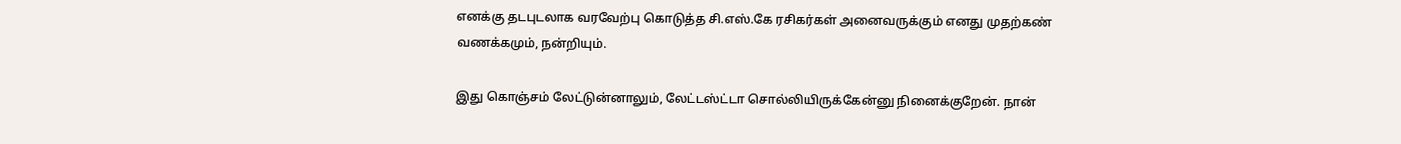எனக்கு தடபுடலாக வரவேற்பு கொடுத்த சி.எஸ்.கே ரசிகர்கள் அனைவருக்கும் எனது முதற்கண் வணக்கமும், நன்றியும்.

இது கொஞ்சம் லேட்டுன்னாலும், லேட்டஸ்ட்டா சொல்லியிருக்கேன்னு நினைக்குறேன். நான்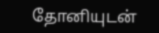தோனியுடன்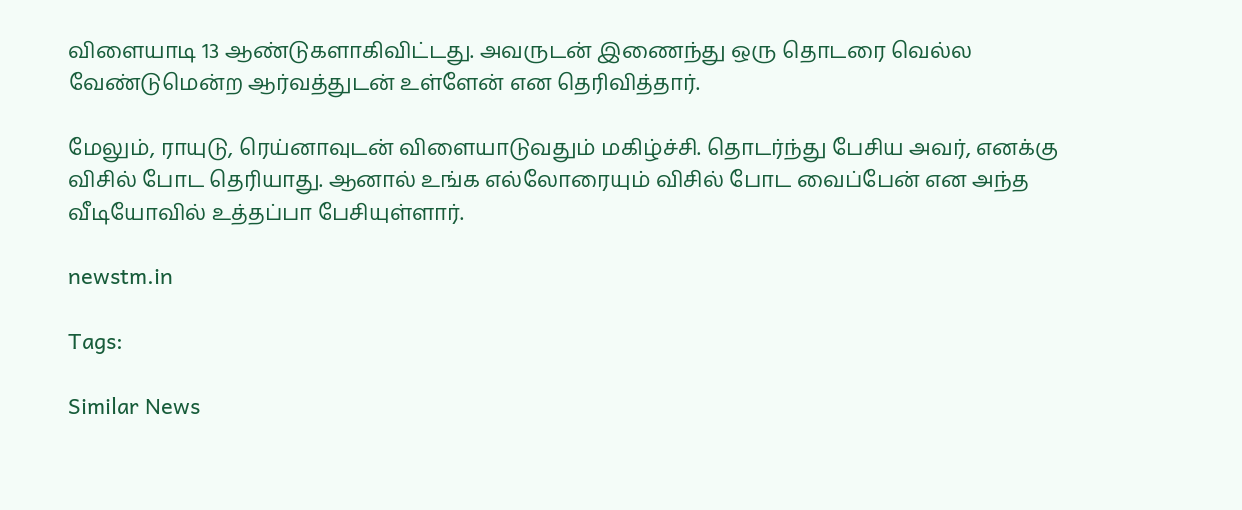விளையாடி 13 ஆண்டுகளாகிவிட்டது. அவருடன் இணைந்து ஒரு தொடரை வெல்ல வேண்டுமென்ற ஆர்வத்துடன் உள்ளேன் என தெரிவித்தார்.

மேலும், ராயுடு, ரெய்னாவுடன் விளையாடுவதும் மகிழ்ச்சி. தொடர்ந்து பேசிய அவர், எனக்கு விசில் போட தெரியாது. ஆனால் உங்க எல்லோரையும் விசில் போட வைப்பேன் என அந்த வீடியோவில் உத்தப்பா பேசியுள்ளார்.

newstm.in

Tags:

Similar News